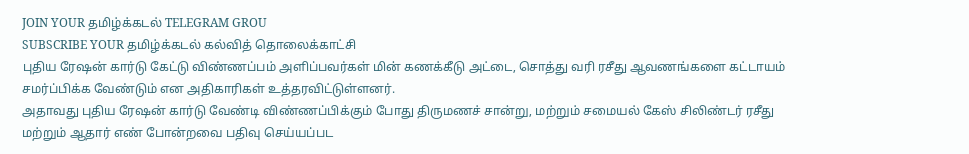JOIN YOUR தமிழ்க்கடல் TELEGRAM GROU
SUBSCRIBE YOUR தமிழ்க்கடல் கல்வித் தொலைக்காட்சி
புதிய ரேஷன் கார்டு கேட்டு விண்ணப்பம் அளிப்பவர்கள் மின் கணக்கீடு அட்டை, சொத்து வரி ரசீது ஆவணங்களை கட்டாயம் சமர்ப்பிக்க வேண்டும் என அதிகாரிகள் உத்தரவிட்டுள்ளனர்.
அதாவது புதிய ரேஷன் கார்டு வேண்டி விண்ணப்பிக்கும் போது திருமணச் சான்று, மற்றும் சமையல் கேஸ் சிலிண்டர் ரசீது மற்றும் ஆதார் எண் போன்றவை பதிவு செய்யப்பட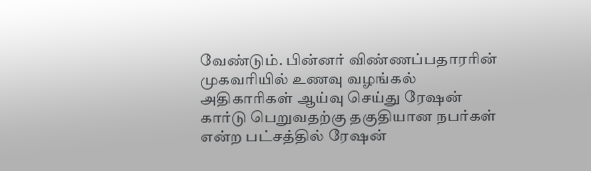வேண்டும். பின்னர் விண்ணப்பதாரரின் முகவரியில் உணவு வழங்கல் அதிகாரிகள் ஆய்வு செய்து ரேஷன் கார்டு பெறுவதற்கு தகுதியான நபர்கள் என்ற பட்சத்தில் ரேஷன்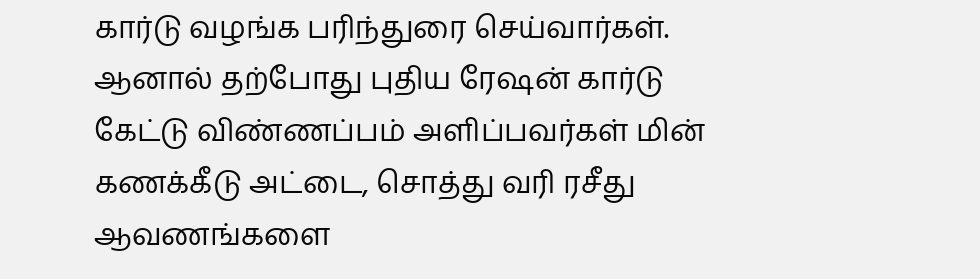கார்டு வழங்க பரிந்துரை செய்வார்கள்.
ஆனால் தற்போது புதிய ரேஷன் கார்டு கேட்டு விண்ணப்பம் அளிப்பவர்கள் மின் கணக்கீடு அட்டை, சொத்து வரி ரசீது ஆவணங்களை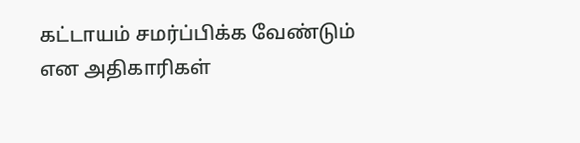கட்டாயம் சமர்ப்பிக்க வேண்டும் என அதிகாரிகள்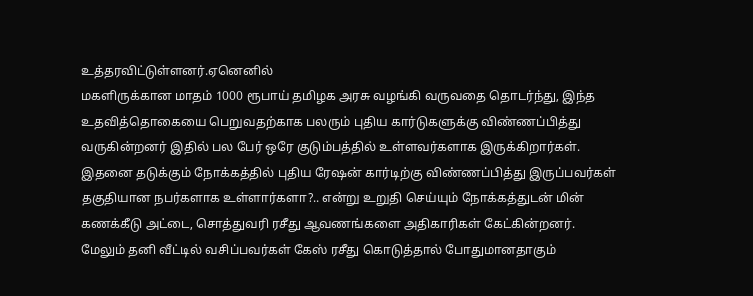உத்தரவிட்டுள்ளனர்.ஏனெனில்
மகளிருக்கான மாதம் 1000 ரூபாய் தமிழக அரசு வழங்கி வருவதை தொடர்ந்து, இந்த உதவித்தொகையை பெறுவதற்காக பலரும் புதிய கார்டுகளுக்கு விண்ணப்பித்து வருகின்றனர் இதில் பல பேர் ஒரே குடும்பத்தில் உள்ளவர்களாக இருக்கிறார்கள். இதனை தடுக்கும் நோக்கத்தில் புதிய ரேஷன் கார்டிற்கு விண்ணப்பித்து இருப்பவர்கள் தகுதியான நபர்களாக உள்ளார்களா?.. என்று உறுதி செய்யும் நோக்கத்துடன் மின் கணக்கீடு அட்டை, சொத்துவரி ரசீது ஆவணங்களை அதிகாரிகள் கேட்கின்றனர்.
மேலும் தனி வீட்டில் வசிப்பவர்கள் கேஸ் ரசீது கொடுத்தால் போதுமானதாகும்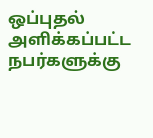ஒப்புதல் அளிக்கப்பட்ட நபர்களுக்கு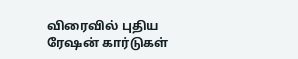விரைவில் புதிய ரேஷன் கார்டுகள்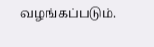வழங்கப்படும்.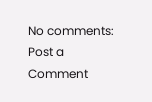No comments:
Post a Comment